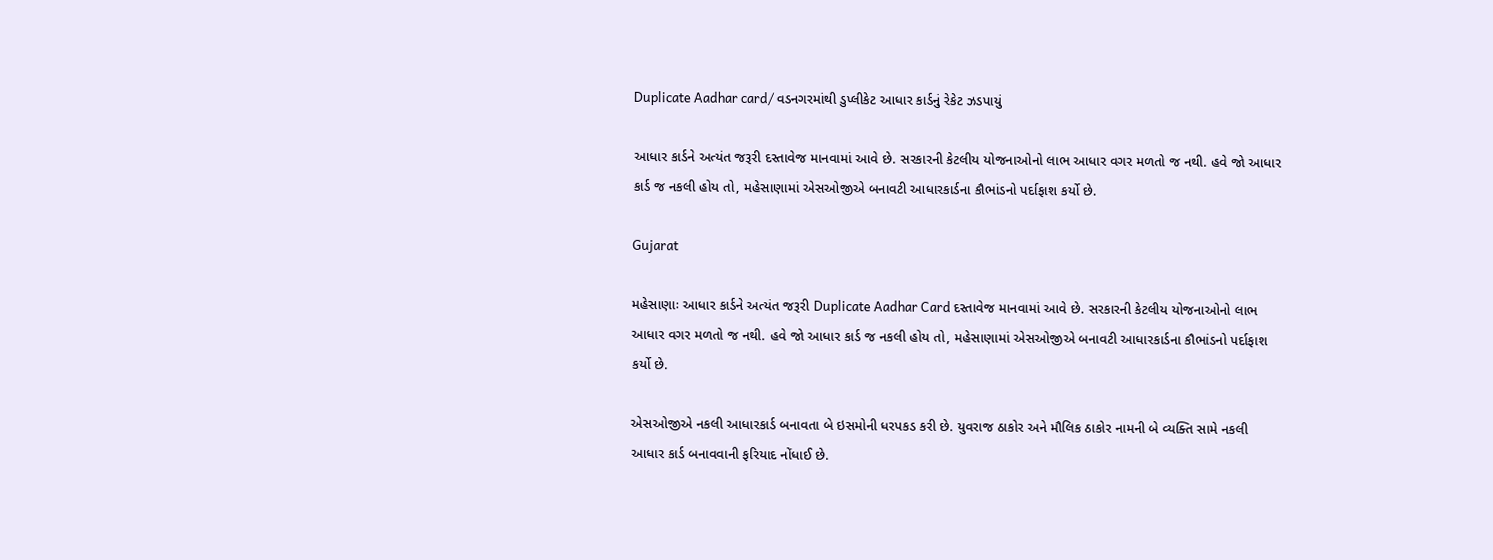Duplicate Aadhar card/ વડનગરમાંથી ડુપ્લીકેટ આધાર કાર્ડનું રેકેટ ઝડપાયું

આધાર કાર્ડને અત્યંત જરૂરી દસ્તાવેજ માનવામાં આવે છે. સરકારની કેટલીય યોજનાઓનો લાભ આધાર વગર મળતો જ નથી. હવે જો આધાર કાર્ડ જ નકલી હોય તો, મહેસાણામાં એસઓજીએ બનાવટી આધારકાર્ડના કૌભાંડનો પર્દાફાશ કર્યો છે.

Gujarat

મહેસાણાઃ આધાર કાર્ડને અત્યંત જરૂરી Duplicate Aadhar Card દસ્તાવેજ માનવામાં આવે છે. સરકારની કેટલીય યોજનાઓનો લાભ આધાર વગર મળતો જ નથી. હવે જો આધાર કાર્ડ જ નકલી હોય તો, મહેસાણામાં એસઓજીએ બનાવટી આધારકાર્ડના કૌભાંડનો પર્દાફાશ કર્યો છે.

એસઓજીએ નકલી આધારકાર્ડ બનાવતા બે ઇસમોની ધરપકડ કરી છે. યુવરાજ ઠાકોર અને મૌલિક ઠાકોર નામની બે વ્યક્તિ સામે નકલી આધાર કાર્ડ બનાવવાની ફરિયાદ નોંધાઈ છે.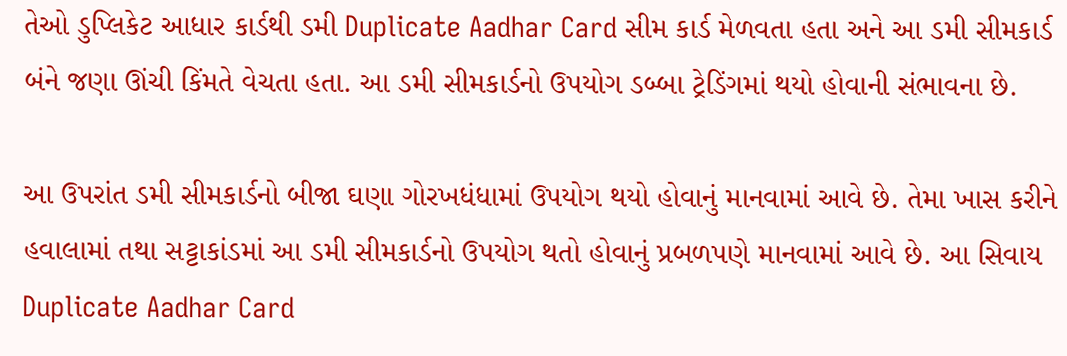તેઓ ડુપ્લિકેટ આધાર કાર્ડથી ડમી Duplicate Aadhar Card સીમ કાર્ડ મેળવતા હતા અને આ ડમી સીમકાર્ડ બંને જણા ઊંચી કિંમતે વેચતા હતા. આ ડમી સીમકાર્ડનો ઉપયોગ ડબ્બા ટ્રેડિંગમાં થયો હોવાની સંભાવના છે.

આ ઉપરાંત ડમી સીમકાર્ડનો બીજા ઘણા ગોરખધંધામાં ઉપયોગ થયો હોવાનું માનવામાં આવે છે. તેમા ખાસ કરીને હવાલામાં તથા સટ્ટાકાંડમાં આ ડમી સીમકાર્ડનો ઉપયોગ થતો હોવાનું પ્રબળપણે માનવામાં આવે છે. આ સિવાય Duplicate Aadhar Card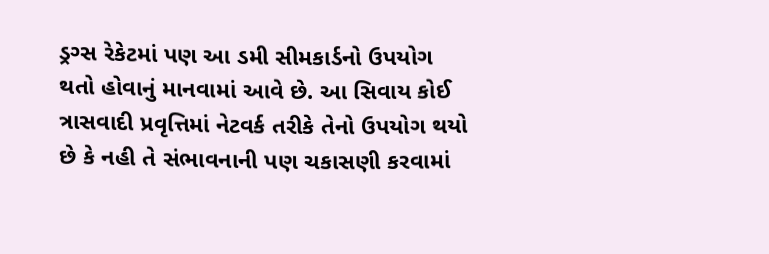ડ્રગ્સ રેકેટમાં પણ આ ડમી સીમકાર્ડનો ઉપયોગ થતો હોવાનું માનવામાં આવે છે. આ સિવાય કોઈ ત્રાસવાદી પ્રવૃત્તિમાં નેટવર્ક તરીકે તેનો ઉપયોગ થયો છે કે નહી તે સંભાવનાની પણ ચકાસણી કરવામાં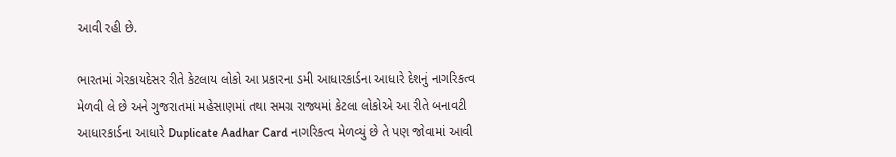આવી રહી છે.

ભારતમાં ગેરકાયદેસર રીતે કેટલાય લોકો આ પ્રકારના ડમી આધારકાર્ડના આધારે દેશનું નાગરિકત્વ મેળવી લે છે અને ગુજરાતમાં મહેસાણમાં તથા સમગ્ર રાજ્યમાં કેટલા લોકોએ આ રીતે બનાવટી આધારકાર્ડના આધારે Duplicate Aadhar Card નાગરિકત્વ મેળવ્યું છે તે પણ જોવામાં આવી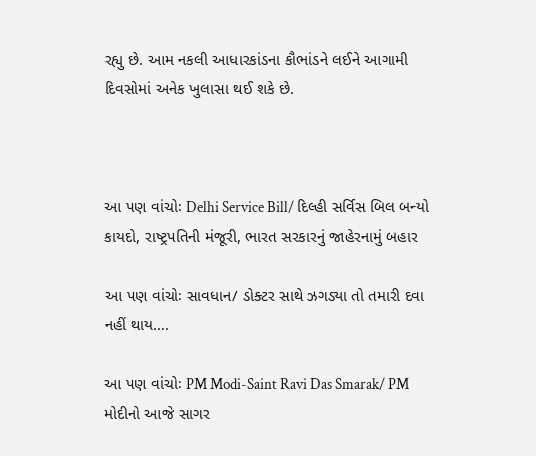રહ્યુ છે. આમ નકલી આધારકાંડના કૌભાંડને લઈને આગામી દિવસોમાં અનેક ખુલાસા થઈ શકે છે.



આ પણ વાંચોઃ Delhi Service Bill/ દિલ્હી સર્વિસ બિલ બન્યો કાયદો, રાષ્ટ્રપતિની મંજૂરી, ભારત સરકારનું જાહેરનામું બહાર

આ પણ વાંચોઃ સાવધાન/ ડોક્ટર સાથે ઝગડ્યા તો તમારી દવા નહીં થાય….

આ પણ વાંચોઃ PM Modi-Saint Ravi Das Smarak/ PM મોદીનો આજે સાગર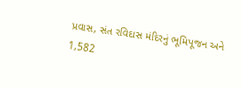પ્રવાસ, સંત રવિદાસ મંદિરનું ભૂમિપૂજન અને 1,582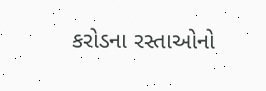કરોડના રસ્તાઓનો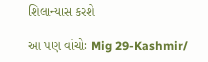શિલાન્યાસ કરશે

આ પણ વાંચોઃ Mig 29-Kashmir/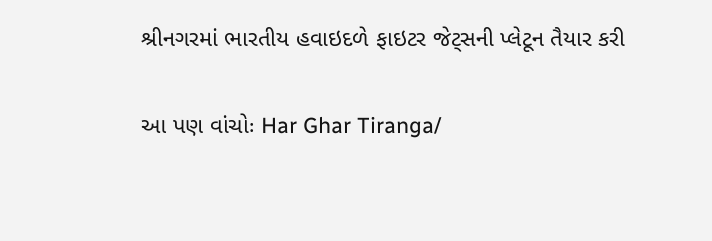શ્રીનગરમાં ભારતીય હવાઇદળે ફાઇટર જેટ્સની પ્લેટૂન તૈયાર કરી

આ પણ વાંચોઃ Har Ghar Tiranga/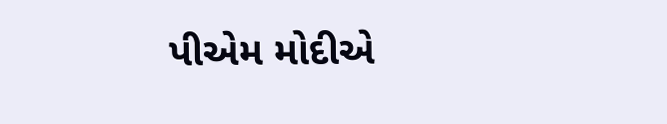પીએમ મોદીએ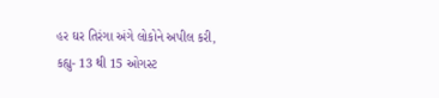હર ઘર તિરંગા અંગે લોકોને અપીલ કરી, કહ્યુ- 13 થી 15 ઓગસ્ટ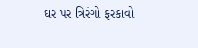ઘર પર ત્રિરંગો ફરકાવો